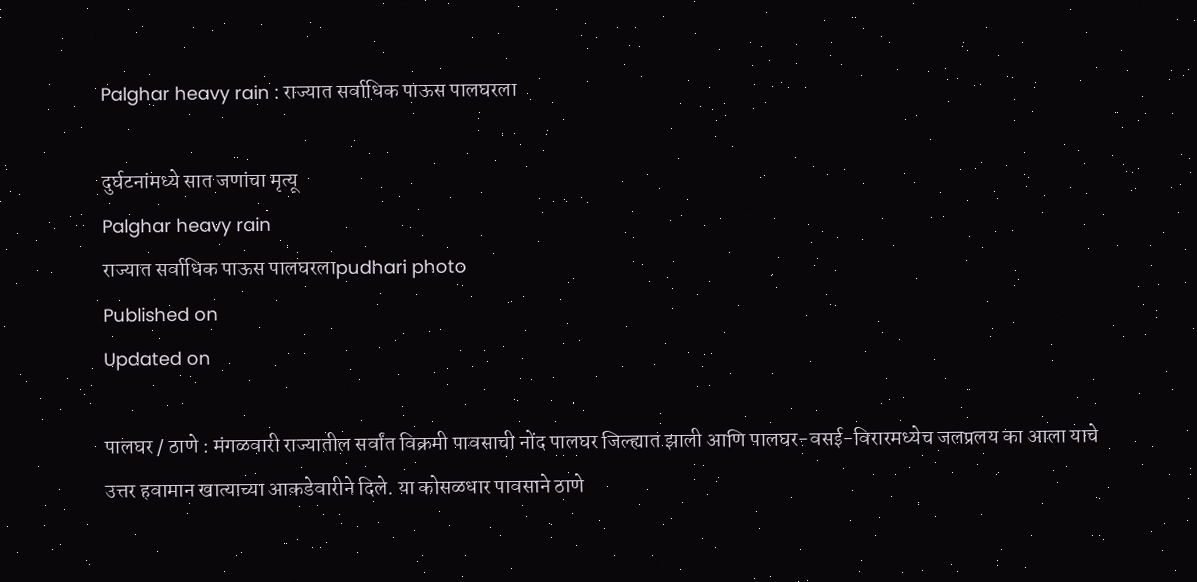Palghar heavy rain : राज्यात सर्वाधिक पाऊस पालघरला

दुर्घटनांमध्ये सात जणांचा मृत्‍यू
Palghar heavy rain
राज्यात सर्वाधिक पाऊस पालघरलाpudhari photo
Published on
Updated on

पालघर / ठाणे : मंगळवारी राज्यातील सर्वांत विक्रमी पावसाची नोंद पालघर जिल्ह्यात झाली आणि पालघर-वसई-विरारमध्येच जलप्रलय का आला याचे उत्तर हवामान खात्‍याच्या आकडेवारीने दिले. या कोसळधार पावसाने ठाणे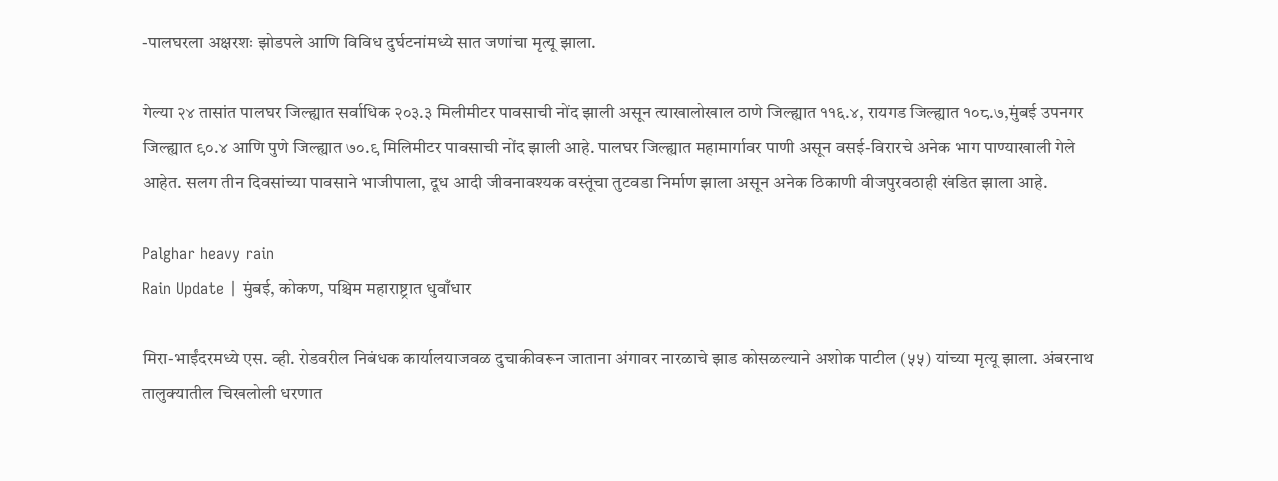-पालघरला अक्षरशः झोडपले आणि विविध दुर्घटनांमध्ये सात जणांचा मृत्‍यू झाला.

गेल्या २४ तासांत पालघर जिल्ह्यात सर्वाधिक २०३.३ मिलीमीटर पावसाची नोंद झाली असून त्‍याखालोखाल ठाणे जिल्ह्यात ११६.४, रायगड जिल्ह्यात १०८.७,मुंबई उपनगर जिल्ह्यात ९०.४ आणि पुणे जिल्ह्यात ७०.९ मिलिमीटर पावसाची नोंद झाली आहे. पालघर जिल्ह्यात महामार्गावर पाणी असून वसई-विरारचे अनेक भाग पाण्याखाली गेले आहेत. सलग तीन दिवसांच्या पावसाने भाजीपाला, दूध आदी जीवनावश्यक वस्तूंचा तुटवडा निर्माण झाला असून अनेक ठिकाणी वीजपुरवठाही खंडित झाला आहे.

Palghar heavy rain
Rain Update | मुंबई, कोकण, पश्चिम महाराष्ट्रात धुवाँधार

मिरा-भाईंदरमध्ये एस. व्ही. रोडवरील निबंधक कार्यालयाजवळ दुचाकीवरून जाताना अंगावर नारळाचे झाड कोसळल्याने अशोक पाटील (५५) यांच्या मृत्यू झाला. अंबरनाथ तालुक्यातील चिखलोली धरणात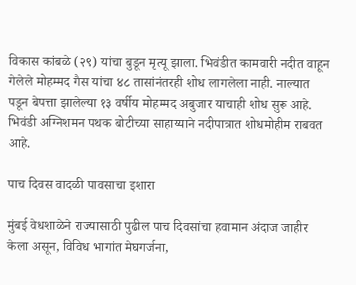विकास कांबळे (२९) यांचा बुडून मृत्यू झाला. भिवंडीत कामवारी नदीत वाहून गेलेले मोहम्मद गैस यांचा ४८ तासांनंतरही शोध लागलेला नाही. नाल्यात पडून बेपत्ता झालेल्या १३ वर्षीय मोहम्मद अबुजार याचाही शोध सुरू आहे. भिवंडी अग्निशमन पथक बोटीच्या साहाय्याने नदीपात्रात शोधमोहीम राबवत आहे.

पाच दिवस वादळी पावसाचा इशारा

मुंबई वेधशाळेने राज्यासाठी पुढील पाच दिवसांचा हवामान अंदाज जाहीर केला असून, विविध भागांत मेघगर्जना,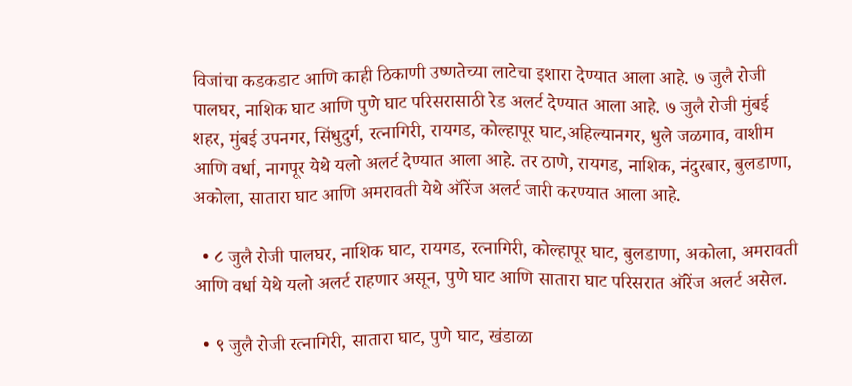विजांचा कडकडाट आणि काही ठिकाणी उष्णतेच्या लाटेचा इशारा देण्यात आला आहे. ७ जुलै रोजी पालघर, नाशिक घाट आणि पुणे घाट परिसरासाठी रेड अलर्ट देण्यात आला आहे. ७ जुलै रोजी मुंबई शहर, मुंबई उपनगर, सिंधुदुर्ग, रत्नागिरी, रायगड, कोल्हापूर घाट,अहिल्यानगर, धुले जळगाव, वाशीम आणि वर्धा, नागपूर येथे यलो अलर्ट देण्यात आला आहे. तर ठाणे, रायगड, नाशिक, नंदुरबार, बुलडाणा, अकोला, सातारा घाट आणि अमरावती येथे ऑरेंज अलर्ट जारी करण्यात आला आहे.

  • ८ जुलै रोजी पालघर, नाशिक घाट, रायगड, रत्नागिरी, कोल्हापूर घाट, बुलडाणा, अकोला, अमरावती आणि वर्धा येथे यलो अलर्ट राहणार असून, पुणे घाट आणि सातारा घाट परिसरात ऑरेंज अलर्ट असेल.

  • ९ जुलै रोजी रत्नागिरी, सातारा घाट, पुणे घाट, खंडाळा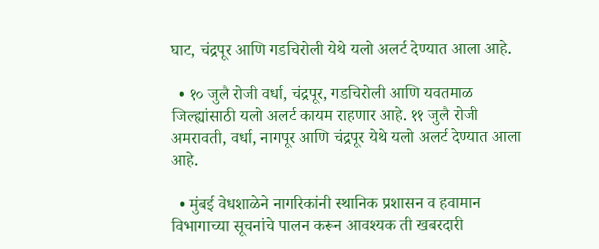घाट, चंद्रपूर आणि गडचिरोली येथे यलो अलर्ट देण्यात आला आहे.

  • १० जुलै रोजी वर्धा, चंद्रपूर, गडचिरोली आणि यवतमाळ जिल्ह्यांसाठी यलो अलर्ट कायम राहणार आहे. ११ जुलै रोजी अमरावती, वर्धा, नागपूर आणि चंद्रपूर येथे यलो अलर्ट देण्यात आला आहे.

  • मुंबई वेधशाळेने नागरिकांनी स्थानिक प्रशासन व हवामान विभागाच्या सूचनांचे पालन करून आवश्यक ती खबरदारी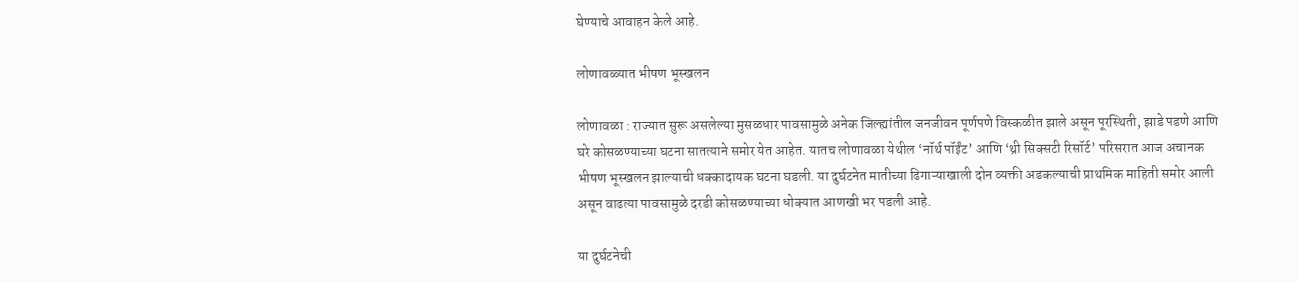घेण्याचे आवाहन केले आहे.

लोणावळ्यात भीषण भूस्खलन

लोणावळा : राज्यात सुरू असलेल्या मुसळधार पावसामुळे अनेक जिल्ह्यांतील जनजीवन पूर्णपणे विस्कळीत झाले असून पूरस्थिती, झाडे पडणे आणि घरे कोसळण्याच्या घटना सातत्याने समोर येत आहेत. यातच लोणावळा येथील ‘नॉर्थ पॉईंट’ आणि ‘थ्री सिक्सटी रिसॉर्ट’ परिसरात आज अचानक भीषण भूस्खलन झाल्याची धक्कादायक घटना घडली. या दुर्घटनेत मातीच्या ढिगाऱ्याखाली दोन व्यक्ती अडकल्याची प्राथमिक माहिती समोर आली असून वाढत्या पावसामुळे दरडी कोसळण्याच्या धोक्यात आणखी भर पडली आहे.

या दुर्घटनेची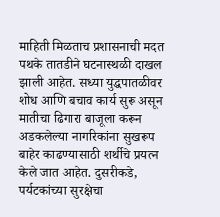माहिती मिळताच प्रशासनाची मदत पथके तातडीने घटनास्थळी दाखल झाली आहेत. सध्या युद्धपातळीवर शोध आणि बचाव कार्य सुरू असून मातीचा ढिगारा बाजूला करून अडकलेल्या नागरिकांना सुखरूप बाहेर काढण्यासाठी शर्थीचे प्रयत्न केले जात आहेत. दुसरीकडे, पर्यटकांच्या सुरक्षेचा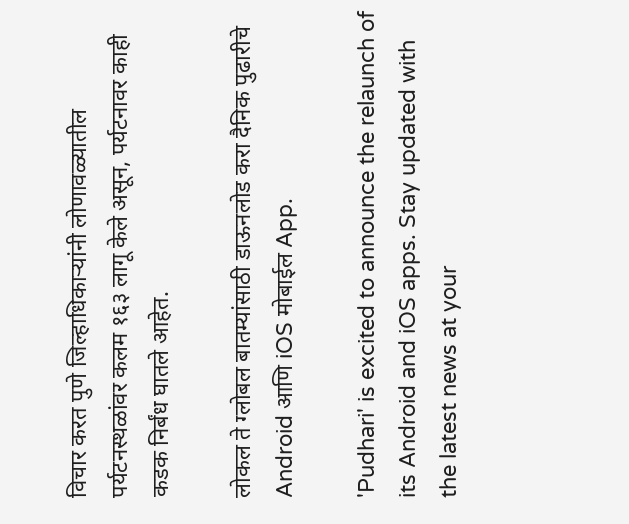विचार करत पुणे जिल्हाधिकाऱ्यांनी लोणावळ्यातील पर्यटनस्थळांवर कलम १६३ लागू केले असून, पर्यटनावर काही कडक निर्बंध घातले आहेत.

लोकल ते ग्लोबल बातम्यांसाठी डाऊनलोड करा दैनिक पुढारीचे Android आणि iOS मोबाईल App.

'Pudhari' is excited to announce the relaunch of its Android and iOS apps. Stay updated with the latest news at your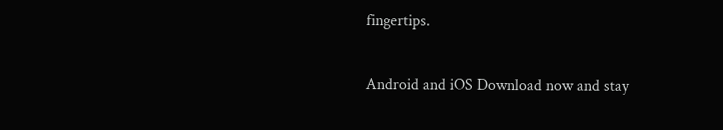fingertips.

Android and iOS Download now and stay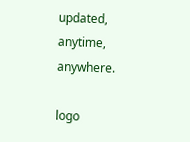updated, anytime, anywhere.

logo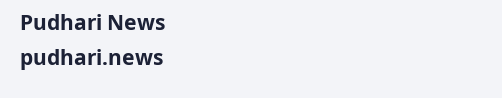Pudhari News
pudhari.news